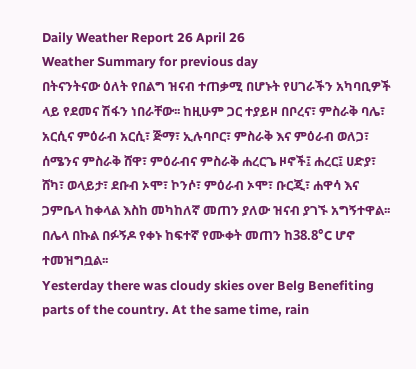Daily Weather Report 26 April 26
Weather Summary for previous day
በትናንትናው ዕለት የበልግ ዝናብ ተጠቃሚ በሆኑት የሀገራችን አካባቢዎች ላይ የደመና ሽፋን ነበራቸው፡፡ ከዚሁም ጋር ተያይዞ በቦረና፣ ምስራቅ ባሌ፣ አርሲና ምዕራብ አርሲ፣ ጅማ፣ ኢሉባቦር፣ ምስራቅ እና ምዕራብ ወለጋ፣ ሰሜንና ምስራቅ ሸዋ፣ ምዕራብና ምስራቅ ሐረርጌ ዞኖች፤ ሐረር፤ ሀድያ፣ ሸካ፣ ወላይታ፣ ደቡብ ኦሞ፣ ኮንሶ፣ ምዕራብ ኦሞ፣ ቡርጂ፣ ሐዋሳ እና ጋምቤላ ከቀላል እስከ መካከለኛ መጠን ያለው ዝናብ ያገኙ አግኝተዋል፡፡ በሌላ በኩል በፉኝዶ የቀኑ ከፍተኛ የሙቀት መጠን ከ38.8°C ሆኖ ተመዝግቧል፡፡
Yesterday there was cloudy skies over Belg Benefiting parts of the country. At the same time, rain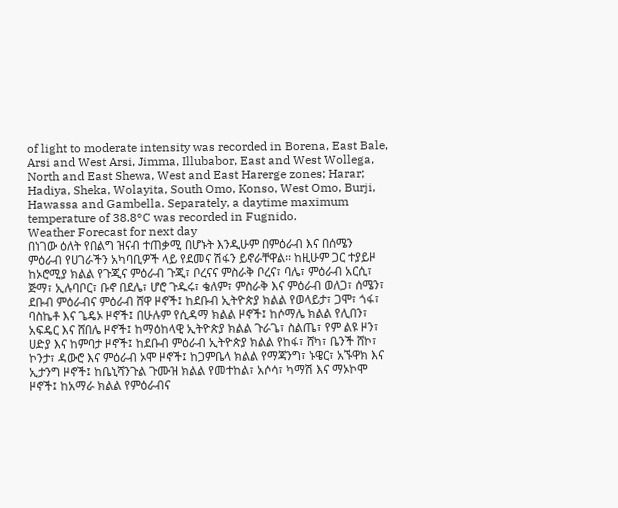of light to moderate intensity was recorded in Borena, East Bale, Arsi and West Arsi, Jimma, Illubabor, East and West Wollega, North and East Shewa, West and East Harerge zones; Harar; Hadiya, Sheka, Wolayita, South Omo, Konso, West Omo, Burji, Hawassa and Gambella. Separately, a daytime maximum temperature of 38.8°C was recorded in Fugnido.
Weather Forecast for next day
በነገው ዕለት የበልግ ዝናብ ተጠቃሚ በሆኑት እንዲሁም በምዕራብ እና በሰሜን ምዕራብ የሀገራችን አካባቢዎች ላይ የደመና ሽፋን ይኖራቸዋል፡፡ ከዚሁም ጋር ተያይዞ ከኦሮሚያ ክልል የጉጂና ምዕራብ ጉጂ፣ ቦረናና ምስራቅ ቦረና፣ ባሌ፣ ምዕራብ አርሲ፣ ጅማ፣ ኢሉባቦር፣ ቡኖ በደሌ፣ ሆሮ ጉዱሩ፣ ቄለም፣ ምስራቅ እና ምዕራብ ወለጋ፣ ሰሜን፣ ደቡብ ምዕራብና ምዕራብ ሸዋ ዞኖች፤ ከደቡብ ኢትዮጵያ ክልል የወላይታ፣ ጋሞ፣ ጎፋ፣ ባስኬቶ እና ጌዴኦ ዞኖች፤ በሁሉም የሲዳማ ክልል ዞኖች፤ ከሶማሌ ክልል የሊበን፣ አፍዴር እና ሸበሌ ዞኖች፤ ከማዕከላዊ ኢትዮጵያ ክልል ጉራጌ፣ ስልጤ፣ የም ልዩ ዞን፣ ሀድያ እና ከምባታ ዞኖች፤ ከደቡብ ምዕራብ ኢትዮጵያ ክልል የከፋ፣ ሸካ፣ ቤንች ሸኮ፣ ኮንታ፣ ዳውሮ እና ምዕራብ ኦሞ ዞኖች፤ ከጋምቤላ ክልል የማጃንግ፣ ኑዌር፣ አኙዋክ እና ኢታንግ ዞኖች፤ ከቤኒሻንጉል ጉሙዝ ክልል የመተከል፣ አሶሳ፣ ካማሽ እና ማኦኮሞ ዞኖች፤ ከአማራ ክልል የምዕራብና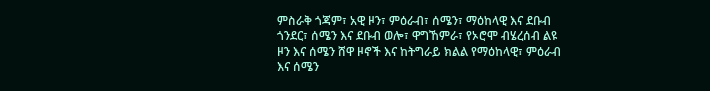ምስራቅ ጎጃም፣ አዊ ዞን፣ ምዕራብ፣ ሰሜን፣ ማዕከላዊ እና ደቡብ ጎንደር፣ ሰሜን እና ደቡብ ወሎ፣ ዋግኸምራ፣ የኦሮሞ ብሄረሰብ ልዩ ዞን እና ሰሜን ሸዋ ዞኖች እና ከትግራይ ክልል የማዕከላዊ፣ ምዕራብ እና ሰሜን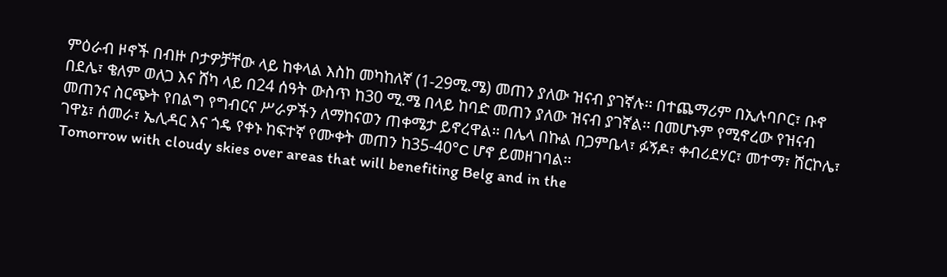ምዕራብ ዞኖች በብዙ ቦታዎቻቸው ላይ ከቀላል እስከ መካከለኛ (1-29ሚ.ሜ) መጠን ያለው ዝናብ ያገኛሉ፡፡ በተጨማሪም በኢሉባቦር፣ ቡኖ በደሌ፣ ቄለም ወለጋ እና ሸካ ላይ በ24 ሰዓት ውስጥ ከ30 ሚ.ሜ በላይ ከባድ መጠን ያለው ዝናብ ያገኛል፡፡ በመሆኑም የሚኖረው የዝናብ መጠንና ስርጭት የበልግ የግብርና ሥራዎችን ለማከናወን ጠቀሜታ ይኖረዋል። በሌላ በኩል በጋምቤላ፣ ፉኝዶ፣ ቀብሪደሃር፣ መተማ፣ ሸርኮሌ፣ ገዋኔ፣ ሰመራ፣ ኤሊዳር እና ጎዴ የቀኑ ከፍተኛ የሙቀት መጠን ከ35-40°C ሆኖ ይመዘገባል፡፡
Tomorrow with cloudy skies over areas that will benefiting Belg and in the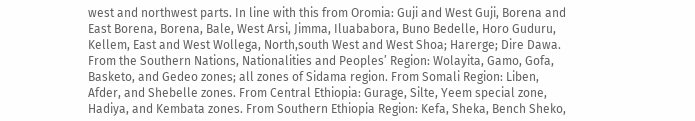west and northwest parts. In line with this from Oromia: Guji and West Guji, Borena and East Borena, Borena, Bale, West Arsi, Jimma, Iluababora, Buno Bedelle, Horo Guduru, Kellem, East and West Wollega, North,south West and West Shoa; Harerge; Dire Dawa. From the Southern Nations, Nationalities and Peoples’ Region: Wolayita, Gamo, Gofa, Basketo, and Gedeo zones; all zones of Sidama region. From Somali Region: Liben, Afder, and Shebelle zones. From Central Ethiopia: Gurage, Silte, Yeem special zone, Hadiya, and Kembata zones. From Southern Ethiopia Region: Kefa, Sheka, Bench Sheko,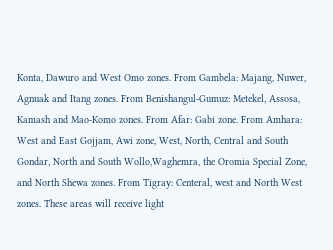Konta, Dawuro and West Omo zones. From Gambela: Majang, Nuwer, Agnuak and Itang zones. From Benishangul-Gumuz: Metekel, Assosa, Kamash and Mao-Komo zones. From Afar: Gabi zone. From Amhara: West and East Gojjam, Awi zone, West, North, Central and South Gondar, North and South Wollo,Waghemra, the Oromia Special Zone, and North Shewa zones. From Tigray: Centeral, west and North West zones. These areas will receive light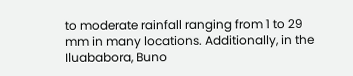to moderate rainfall ranging from 1 to 29 mm in many locations. Additionally, in the Iluababora, Buno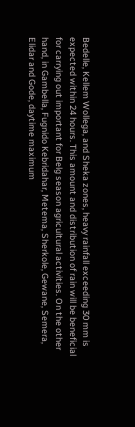Bedelle, Kellem Wollega, and Sheka zones, heavy rainfall exceeding 30 mm is expected within 24 hours. This amount and distribution of rain will be beneficial for carrying out important for Belg season agricultural activities. On the other hand, in Gambella, Fugnido Kebridahar, Metema, Sherkole, Gewane, Semera, Elidar and Gode, daytime maximum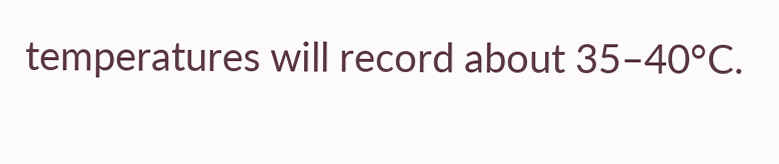temperatures will record about 35–40°C.